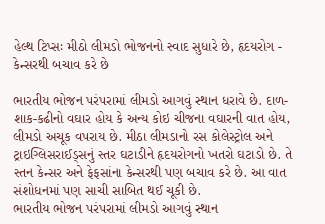હેલ્થ ટિપ્સઃ મીઠો લીમડો ભોજનનો સ્વાદ સુધારે છે, હૃદયરોગ - કેન્સરથી બચાવ કરે છે

ભારતીય ભોજન પરંપરામાં લીમડો આગવું સ્થાન ધરાવે છે. દાળ-શાક-કઢીનો વઘાર હોય કે અન્ય કોઇ ચીજના વઘારની વાત હોય, લીમડો અચૂક વપરાય છે. મીઠા લીમડાનો રસ કોલેસ્ટ્રોલ અને ટ્રાઇગ્લિસરાઈડ્સનું સ્તર ઘટાડીને હૃદયરોગનો ખતરો ઘટાડો છે. તે સ્તન કેન્સર અને ફેફસાંના કેન્સરથી પણ બચાવ કરે છે. આ વાત સંશોધનમાં પણ સાચી સાબિત થઈ ચૂકી છે.
ભારતીય ભોજન પરંપરામાં લીમડો આગવું સ્થાન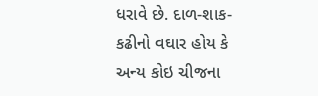ધરાવે છે. દાળ-શાક-કઢીનો વઘાર હોય કે અન્ય કોઇ ચીજના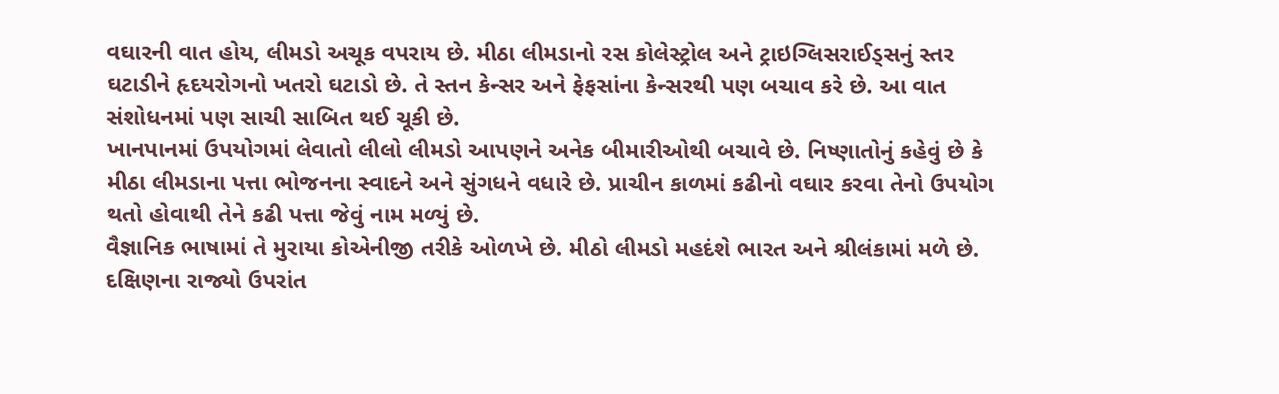વઘારની વાત હોય, લીમડો અચૂક વપરાય છે. મીઠા લીમડાનો રસ કોલેસ્ટ્રોલ અને ટ્રાઇગ્લિસરાઈડ્સનું સ્તર ઘટાડીને હૃદયરોગનો ખતરો ઘટાડો છે. તે સ્તન કેન્સર અને ફેફસાંના કેન્સરથી પણ બચાવ કરે છે. આ વાત સંશોધનમાં પણ સાચી સાબિત થઈ ચૂકી છે.
ખાનપાનમાં ઉપયોગમાં લેવાતો લીલો લીમડો આપણને અનેક બીમારીઓથી બચાવે છે. નિષ્ણાતોનું કહેવું છે કે મીઠા લીમડાના પત્તા ભોજનના સ્વાદને અને સુંગધને વધારે છે. પ્રાચીન કાળમાં કઢીનો વઘાર કરવા તેનો ઉપયોગ થતો હોવાથી તેને કઢી પત્તા જેવું નામ મળ્યું છે.
વૈજ્ઞાનિક ભાષામાં તે મુરાયા કોએનીજી તરીકે ઓળખે છે. મીઠો લીમડો મહદંશે ભારત અને શ્રીલંકામાં મળે છે. દક્ષિણના રાજ્યો ઉપરાંત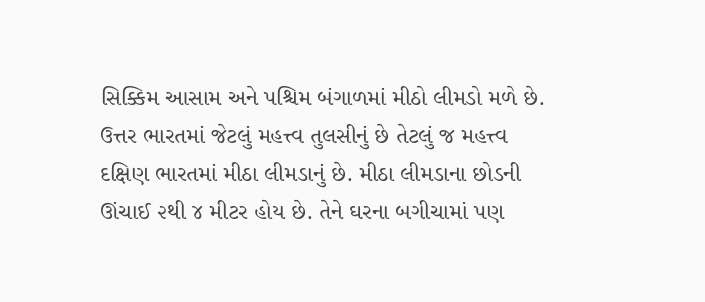સિક્કિમ આસામ અને પશ્ચિમ બંગાળમાં મીઠો લીમડો મળે છે. ઉત્તર ભારતમાં જેટલું મહત્ત્વ તુલસીનું છે તેટલું જ મહત્ત્વ દક્ષિણ ભારતમાં મીઠા લીમડાનું છે. મીઠા લીમડાના છોડની ઊંચાઈ ૨થી ૪ મીટર હોય છે. તેને ઘરના બગીચામાં પણ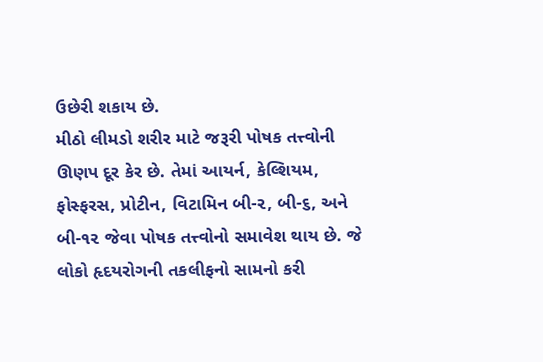ઉછેરી શકાય છે.
મીઠો લીમડો શરીર માટે જરૂરી પોષક તત્ત્વોની ઊણપ દૂર કેર છે. તેમાં આયર્ન, કેલ્શિયમ, ફોસ્ફરસ, પ્રોટીન, વિટામિન બી-૨, બી-૬, અને બી-૧૨ જેવા પોષક તત્ત્વોનો સમાવેશ થાય છે. જે લોકો હૃદયરોગની તકલીફનો સામનો કરી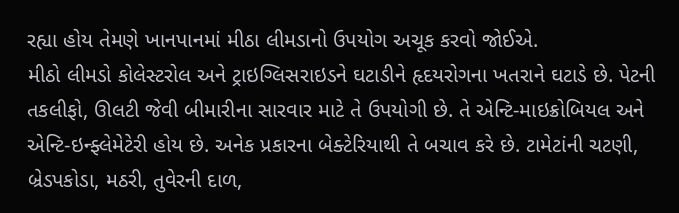રહ્યા હોય તેમણે ખાનપાનમાં મીઠા લીમડાનો ઉપયોગ અચૂક કરવો જોઈએ.
મીઠો લીમડો કોલેસ્ટરોલ અને ટ્રાઇગ્લિસરાઇડને ઘટાડીને હૃદયરોગના ખતરાને ઘટાડે છે. પેટની તકલીફો, ઊલટી જેવી બીમારીના સારવાર માટે તે ઉપયોગી છે. તે એન્ટિ-માઇક્રોબિયલ અને એન્ટિ-ઇન્ફ્લેમેટેરી હોય છે. અનેક પ્રકારના બેક્ટેરિયાથી તે બચાવ કરે છે. ટામેટાંની ચટણી, બ્રેડપકોડા, મઠરી, તુવેરની દાળ,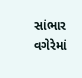સાંભાર વગેરેમાં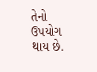તેનો ઉપયોગ થાય છે.